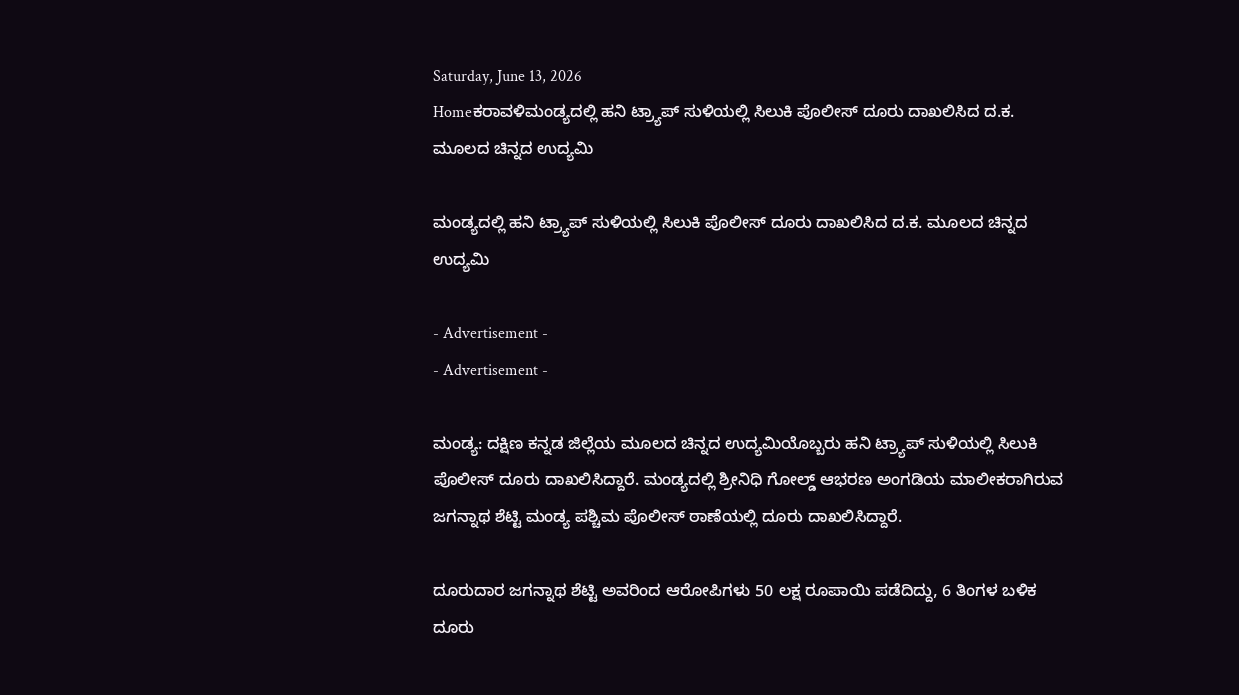Saturday, June 13, 2026
Homeಕರಾವಳಿಮಂಡ್ಯದಲ್ಲಿ ಹನಿ ಟ್ರ್ಯಾಪ್ ಸುಳಿಯಲ್ಲಿ ಸಿಲುಕಿ ಪೊಲೀಸ್ ದೂರು ದಾಖಲಿಸಿದ ದ.ಕ. ಮೂಲದ ಚಿನ್ನದ ಉದ್ಯಮಿ

ಮಂಡ್ಯದಲ್ಲಿ ಹನಿ ಟ್ರ್ಯಾಪ್ ಸುಳಿಯಲ್ಲಿ ಸಿಲುಕಿ ಪೊಲೀಸ್ ದೂರು ದಾಖಲಿಸಿದ ದ.ಕ. ಮೂಲದ ಚಿನ್ನದ ಉದ್ಯಮಿ

- Advertisement -
- Advertisement -

ಮಂಡ್ಯ: ದಕ್ಷಿಣ ಕನ್ನಡ ಜಿಲ್ಲೆಯ ಮೂಲದ ಚಿನ್ನದ ಉದ್ಯಮಿಯೊಬ್ಬರು ಹನಿ ಟ್ರ್ಯಾಪ್ ಸುಳಿಯಲ್ಲಿ‌ ಸಿಲುಕಿ ಪೊಲೀಸ್ ದೂರು ದಾಖಲಿಸಿದ್ದಾರೆ. ಮಂಡ್ಯದಲ್ಲಿ ಶ್ರೀನಿಧಿ ಗೋಲ್ಡ್ ಆಭರಣ ಅಂಗಡಿಯ ಮಾಲೀಕರಾಗಿರುವ ಜಗನ್ನಾಥ ಶೆಟ್ಟಿ ಮಂಡ್ಯ ಪಶ್ಚಿಮ ಪೊಲೀಸ್ ಠಾಣೆಯಲ್ಲಿ ದೂರು ದಾಖಲಿಸಿದ್ದಾರೆ.

ದೂರುದಾರ ಜಗನ್ನಾಥ ಶೆಟ್ಟಿ ಅವರಿಂದ ಆರೋಪಿಗಳು 50 ಲಕ್ಷ ರೂಪಾಯಿ ಪಡೆದಿದ್ದು, 6 ತಿಂಗಳ ಬಳಿಕ ದೂರು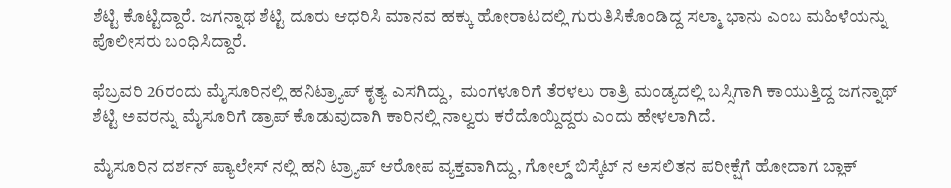ಶೆಟ್ಟಿ ಕೊಟ್ಟಿದ್ದಾರೆ. ಜಗನ್ನಾಥ ಶೆಟ್ಟಿ ದೂರು ಆಧರಿಸಿ ಮಾನವ ಹಕ್ಕು ಹೋರಾಟದಲ್ಲಿ ಗುರುತಿಸಿಕೊಂಡಿದ್ದ ಸಲ್ಮಾ ಭಾನು ಎಂಬ ಮಹಿಳೆಯನ್ನು ಪೊಲೀಸರು ಬಂಧಿಸಿದ್ದಾರೆ.

ಫೆಬ್ರವರಿ 26ರಂದು ಮೈಸೂರಿನಲ್ಲಿ ಹನಿಟ್ರ್ಯಾಪ್ ಕೃತ್ಯ ಎಸಗಿದ್ದು,  ಮಂಗಳೂರಿಗೆ ತೆರಳಲು ರಾತ್ರಿ ಮಂಡ್ಯದಲ್ಲಿ ಬಸ್ಸಿಗಾಗಿ ಕಾಯುತ್ತಿದ್ದ ಜಗನ್ನಾಥ್ ಶೆಟ್ಟಿ ಅವರನ್ನು ಮೈಸೂರಿಗೆ ಡ್ರಾಪ್ ಕೊಡುವುದಾಗಿ ಕಾರಿನಲ್ಲಿ ನಾಲ್ವರು ಕರೆದೊಯ್ದಿದ್ದರು ಎಂದು ಹೇಳಲಾಗಿದೆ.

ಮೈಸೂರಿನ ದರ್ಶನ್ ಪ್ಯಾಲೇಸ್ ನಲ್ಲಿ ಹನಿ ಟ್ರ್ಯಾಪ್ ಆರೋಪ ವ್ಯಕ್ತವಾಗಿದ್ದು, ಗೋಲ್ಡ್ ಬಿಸ್ಕೆಟ್ ನ ಅಸಲಿತನ ಪರೀಕ್ಷೆಗೆ ಹೋದಾಗ ಬ್ಲಾಕ್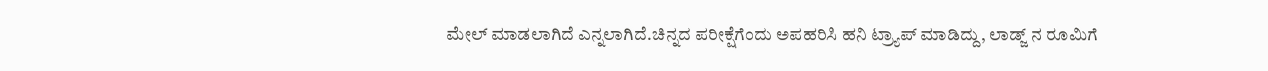ಮೇಲ್ ಮಾಡಲಾಗಿದೆ ಎನ್ನಲಾಗಿದೆ.ಚಿನ್ನದ ಪರೀಕ್ಷೆಗೆಂದು ಅಪಹರಿಸಿ ಹನಿ ಟ್ರ್ಯಾಪ್ ಮಾಡಿದ್ದು, ಲಾಡ್ಜ್ ನ ರೂಮಿಗೆ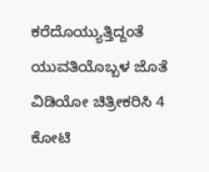ಕರೆದೊಯ್ಯುತ್ತಿದ್ದಂತೆ ಯುವತಿಯೊಬ್ಬಳ ಜೊತೆ ವಿಡಿಯೋ ಚಿತ್ರೀಕರಿಸಿ 4 ಕೋಟಿ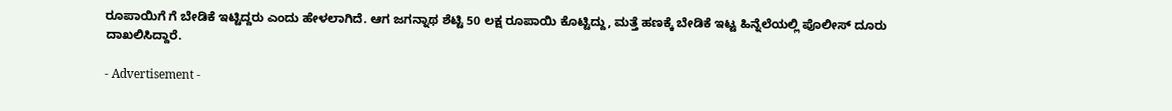ರೂಪಾಯಿಗೆ ಗೆ ಬೇಡಿಕೆ ಇಟ್ಟಿದ್ದರು‌ ಎಂದು ಹೇಳಲಾಗಿದೆ. ಆಗ ಜಗನ್ನಾಥ ಶೆಟ್ಟಿ 50 ಲಕ್ಷ ರೂಪಾಯಿ ಕೊಟ್ಟಿದ್ದು, ಮತ್ತೆ ಹಣಕ್ಕೆ ಬೇಡಿಕೆ ಇಟ್ಟ ಹಿನ್ನೆಲೆಯಲ್ಲಿ ಪೊಲೀಸ್ ದೂರು ದಾಖಲಿಸಿದ್ದಾರೆ.

- Advertisement -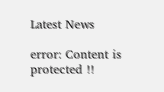Latest News

error: Content is protected !!